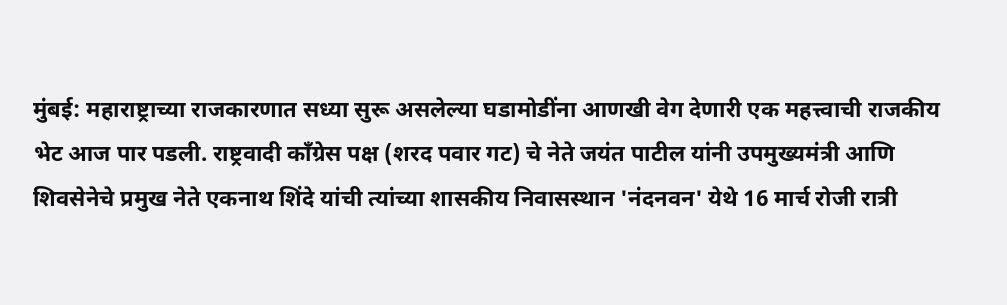मुंबई: महाराष्ट्राच्या राजकारणात सध्या सुरू असलेल्या घडामोडींना आणखी वेग देणारी एक महत्त्वाची राजकीय भेट आज पार पडली. राष्ट्रवादी काँग्रेस पक्ष (शरद पवार गट) चे नेते जयंत पाटील यांनी उपमुख्यमंत्री आणि शिवसेनेचे प्रमुख नेते एकनाथ शिंदे यांची त्यांच्या शासकीय निवासस्थान 'नंदनवन' येथे 16 मार्च रोजी रात्री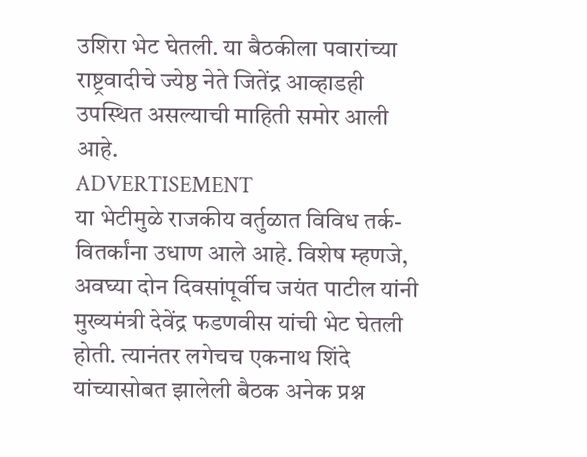उशिरा भेट घेतली. या बैठकीला पवारांच्या राष्ट्रवादीचे ज्येष्ठ नेते जितेंद्र आव्हाडही उपस्थित असल्याची माहिती समोर आली आहे.
ADVERTISEMENT
या भेटीमुळे राजकीय वर्तुळात विविध तर्क-वितर्कांना उधाण आले आहे. विशेष म्हणजे, अवघ्या दोन दिवसांपूर्वीच जयंत पाटील यांनी मुख्यमंत्री देवेंद्र फडणवीस यांची भेट घेतली होती. त्यानंतर लगेचच एकनाथ शिंदे यांच्यासोबत झालेली बैठक अनेक प्रश्न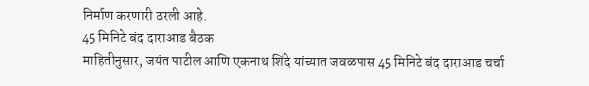निर्माण करणारी ठरली आहे.
45 मिनिटे बंद दाराआड बैठक
माहितीनुसार, जयंत पाटील आणि एकनाथ शिंदे यांच्यात जवळपास 45 मिनिटे बंद दाराआड चर्चा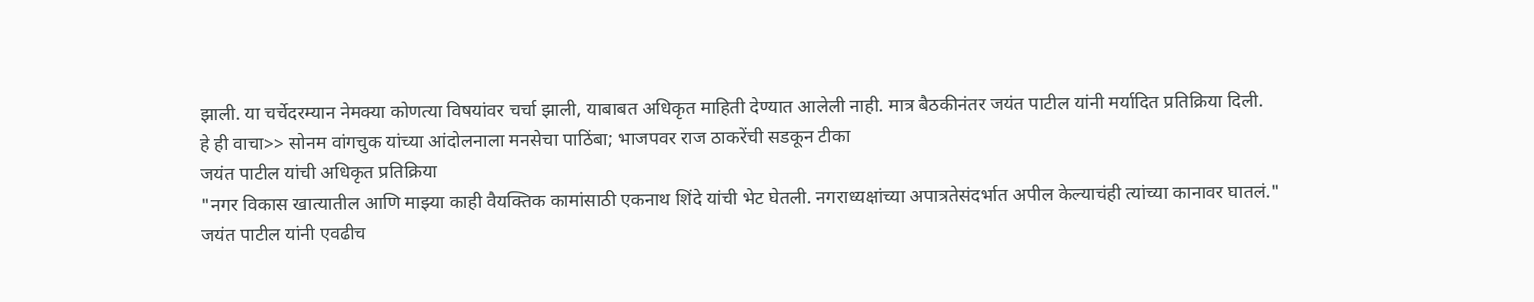झाली. या चर्चेदरम्यान नेमक्या कोणत्या विषयांवर चर्चा झाली, याबाबत अधिकृत माहिती देण्यात आलेली नाही. मात्र बैठकीनंतर जयंत पाटील यांनी मर्यादित प्रतिक्रिया दिली.
हे ही वाचा>> सोनम वांगचुक यांच्या आंदोलनाला मनसेचा पाठिंबा; भाजपवर राज ठाकरेंची सडकून टीका
जयंत पाटील यांची अधिकृत प्रतिक्रिया
"नगर विकास खात्यातील आणि माझ्या काही वैयक्तिक कामांसाठी एकनाथ शिंदे यांची भेट घेतली. नगराध्यक्षांच्या अपात्रतेसंदर्भात अपील केल्याचंही त्यांच्या कानावर घातलं."
जयंत पाटील यांनी एवढीच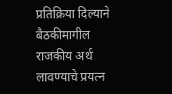प्रतिक्रिया दिल्याने बैठकीमागील राजकीय अर्थ लावण्याचे प्रयत्न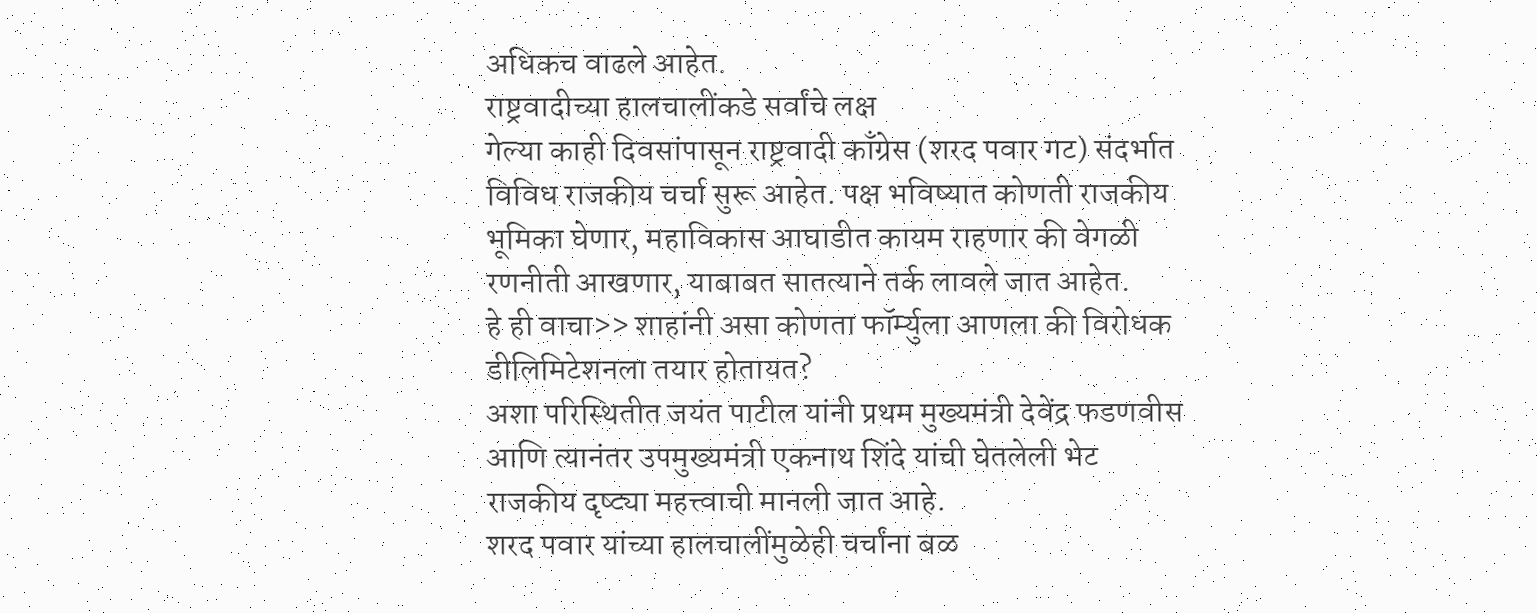अधिकच वाढले आहेत.
राष्ट्रवादीच्या हालचालींकडे सर्वांचे लक्ष
गेल्या काही दिवसांपासून राष्ट्रवादी काँग्रेस (शरद पवार गट) संदर्भात विविध राजकीय चर्चा सुरू आहेत. पक्ष भविष्यात कोणती राजकीय भूमिका घेणार, महाविकास आघाडीत कायम राहणार की वेगळी रणनीती आखणार, याबाबत सातत्याने तर्क लावले जात आहेत.
हे ही वाचा>> शाहांनी असा कोणता फॉर्म्युला आणला की विरोधक डीलिमिटेशनला तयार होतायत?
अशा परिस्थितीत जयंत पाटील यांनी प्रथम मुख्यमंत्री देवेंद्र फडणवीस आणि त्यानंतर उपमुख्यमंत्री एकनाथ शिंदे यांची घेतलेली भेट राजकीय दृष्ट्या महत्त्वाची मानली जात आहे.
शरद पवार यांच्या हालचालींमुळेही चर्चांना बळ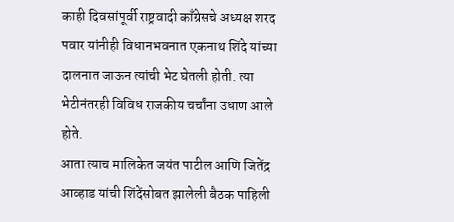काही दिवसांपूर्वी राष्ट्रवादी काँग्रेसचे अध्यक्ष शरद पवार यांनीही विधानभवनात एकनाथ शिंदे यांच्या दालनात जाऊन त्यांची भेट घेतली होती. त्या भेटीनंतरही विविध राजकीय चर्चांना उधाण आले होते.
आता त्याच मालिकेत जयंत पाटील आणि जितेंद्र आव्हाड यांची शिंदेंसोबत झालेली बैठक पाहिली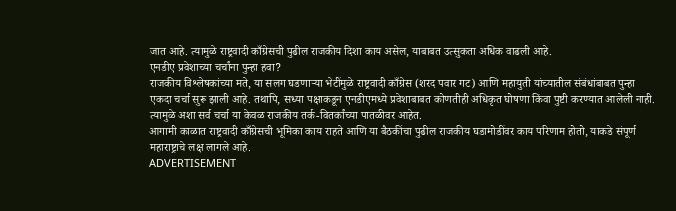जात आहे. त्यामुळे राष्ट्रवादी काँग्रेसची पुढील राजकीय दिशा काय असेल, याबाबत उत्सुकता अधिक वाढली आहे.
एनडीए प्रवेशाच्या चर्चांना पुन्हा हवा?
राजकीय विश्लेषकांच्या मते, या सलग घडणाऱ्या भेटींमुळे राष्ट्रवादी काँग्रेस (शरद पवार गट) आणि महायुती यांच्यातील संबंधांबाबत पुन्हा एकदा चर्चा सुरू झाली आहे. तथापि, सध्या पक्षाकडून एनडीएमध्ये प्रवेशाबाबत कोणतीही अधिकृत घोषणा किंवा पुष्टी करण्यात आलेली नाही. त्यामुळे अशा सर्व चर्चा या केवळ राजकीय तर्क-वितर्कांच्या पातळीवर आहेत.
आगामी काळात राष्ट्रवादी काँग्रेसची भूमिका काय राहते आणि या बैठकींचा पुढील राजकीय घडामोडींवर काय परिणाम होतो, याकडे संपूर्ण महाराष्ट्राचे लक्ष लागले आहे.
ADVERTISEMENT